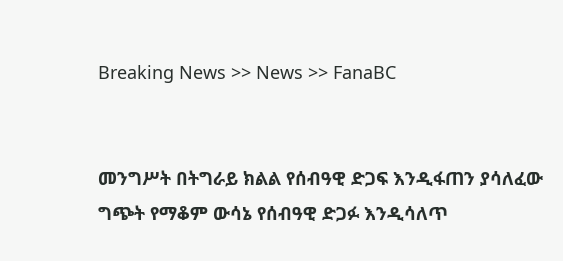Breaking News >> News >> FanaBC


መንግሥት በትግራይ ክልል የሰብዓዊ ድጋፍ እንዲፋጠን ያሳለፈው ግጭት የማቆም ውሳኔ የሰብዓዊ ድጋፉ እንዲሳለጥ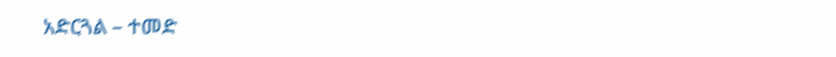አድርጓል – ተመድ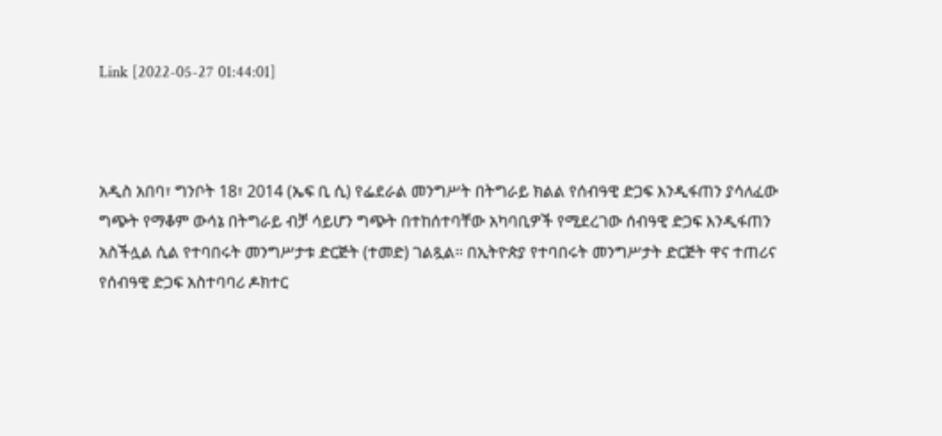Link [2022-05-27 01:44:01]



አዲስ አበባ፣ ግንቦት 18፣ 2014 (ኤፍ ቢ ሲ) የፌደራል መንግሥት በትግራይ ክልል የሰብዓዊ ድጋፍ እንዲፋጠን ያሳለፈው ግጭት የማቆም ውሳኔ በትግራይ ብቻ ሳይሆን ግጭት በተከሰተባቸው አካባቢዎች የሚደረገው ሰብዓዊ ድጋፍ እንዲፋጠን አስችሏል ሲል የተባበሩት መንግሥታቱ ድርጅት (ተመድ) ገልጿል። በኢትዮጵያ የተባበሩት መንግሥታት ድርጅት ዋና ተጠሪና የሰብዓዊ ድጋፍ አስተባባሪ ዶክተር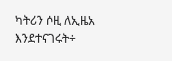ካትሪን ሶዚ ለኢዜአ እንደተናገሩት÷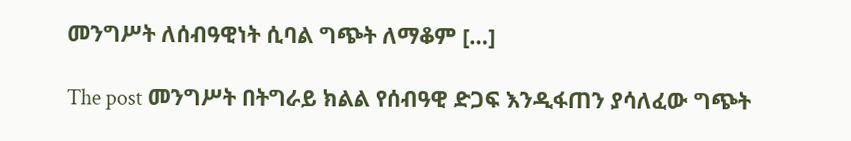መንግሥት ለሰብዓዊነት ሲባል ግጭት ለማቆም […]

The post መንግሥት በትግራይ ክልል የሰብዓዊ ድጋፍ እንዲፋጠን ያሳለፈው ግጭት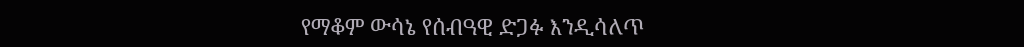የማቆም ውሳኔ የሰብዓዊ ድጋፉ እንዲሳለጥ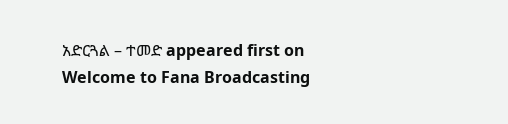አድርጓል – ተመድ appeared first on Welcome to Fana Broadcasting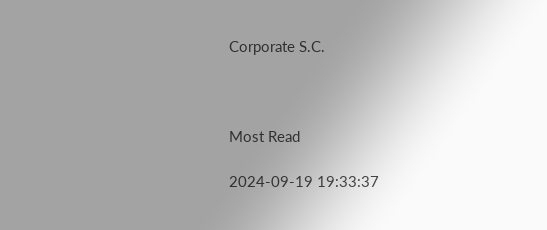Corporate S.C.



Most Read

2024-09-19 19:33:37